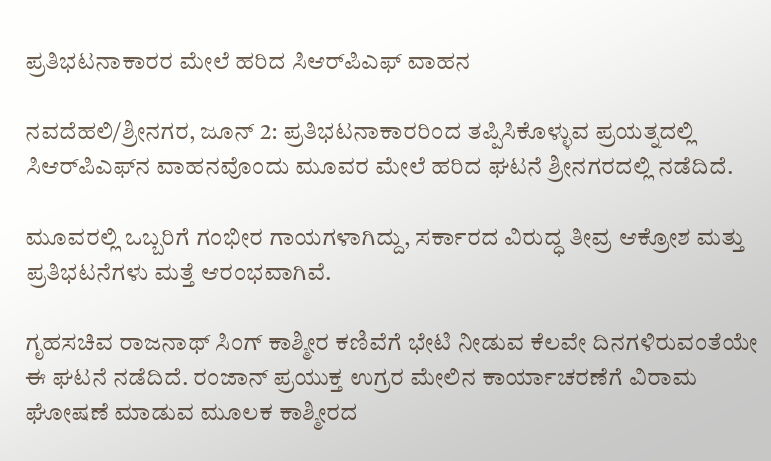ಪ್ರತಿಭಟನಾಕಾರರ ಮೇಲೆ ಹರಿದ ಸಿಆರ್‌ಪಿಎಫ್ ವಾಹನ

ನವದೆಹಲಿ/ಶ್ರೀನಗರ, ಜೂನ್ 2: ಪ್ರತಿಭಟನಾಕಾರರಿಂದ ತಪ್ಪಿಸಿಕೊಳ್ಳುವ ಪ್ರಯತ್ನದಲ್ಲಿ ಸಿಆರ್‌ಪಿಎಫ್‌ನ ವಾಹನವೊಂದು ಮೂವರ ಮೇಲೆ ಹರಿದ ಘಟನೆ ಶ್ರೀನಗರದಲ್ಲಿ ನಡೆದಿದೆ.

ಮೂವರಲ್ಲಿ ಒಬ್ಬರಿಗೆ ಗಂಭೀರ ಗಾಯಗಳಾಗಿದ್ದು, ಸರ್ಕಾರದ ವಿರುದ್ಧ ತೀವ್ರ ಆಕ್ರೋಶ ಮತ್ತು ಪ್ರತಿಭಟನೆಗಳು ಮತ್ತೆ ಆರಂಭವಾಗಿವೆ.

ಗೃಹಸಚಿವ ರಾಜನಾಥ್ ಸಿಂಗ್ ಕಾಶ್ಮೀರ ಕಣಿವೆಗೆ ಭೇಟಿ ನೀಡುವ ಕೆಲವೇ ದಿನಗಳಿರುವಂತೆಯೇ ಈ ಘಟನೆ ನಡೆದಿದೆ. ರಂಜಾನ್ ಪ್ರಯುಕ್ತ ಉಗ್ರರ ಮೇಲಿನ ಕಾರ್ಯಾಚರಣೆಗೆ ವಿರಾಮ ಘೋಷಣೆ ಮಾಡುವ ಮೂಲಕ ಕಾಶ್ಮೀರದ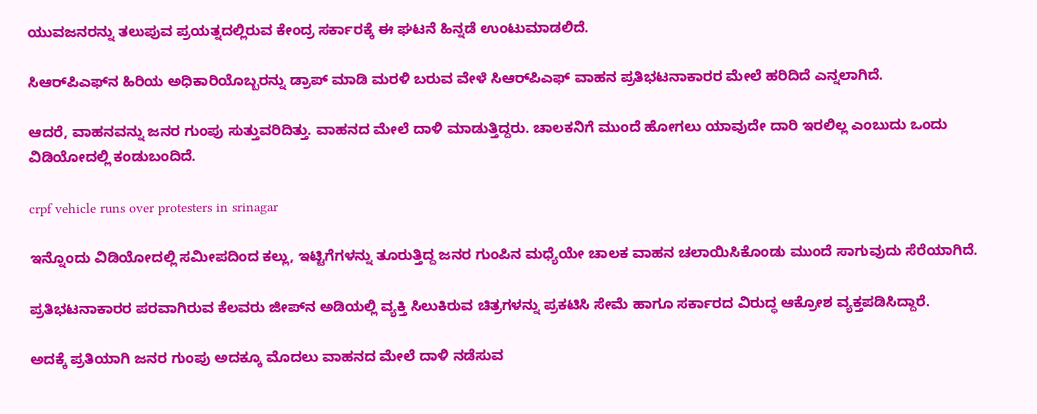ಯುವಜನರನ್ನು ತಲುಪುವ ಪ್ರಯತ್ನದಲ್ಲಿರುವ ಕೇಂದ್ರ ಸರ್ಕಾರಕ್ಕೆ ಈ ಘಟನೆ ಹಿನ್ನಡೆ ಉಂಟುಮಾಡಲಿದೆ.

ಸಿಆರ್‌ಪಿಎಫ್‌ನ ಹಿರಿಯ ಅಧಿಕಾರಿಯೊಬ್ಬರನ್ನು ಡ್ರಾಪ್ ಮಾಡಿ ಮರಳಿ ಬರುವ ವೇಳೆ ಸಿಆರ್‌ಪಿಎಫ್ ವಾಹನ ಪ್ರತಿಭಟನಾಕಾರರ ಮೇಲೆ ಹರಿದಿದೆ ಎನ್ನಲಾಗಿದೆ.

ಆದರೆ, ವಾಹನವನ್ನು ಜನರ ಗುಂಪು ಸುತ್ತುವರಿದಿತ್ತು. ವಾಹನದ ಮೇಲೆ ದಾಳಿ ಮಾಡುತ್ತಿದ್ದರು. ಚಾಲಕನಿಗೆ ಮುಂದೆ ಹೋಗಲು ಯಾವುದೇ ದಾರಿ ಇರಲಿಲ್ಲ ಎಂಬುದು ಒಂದು ವಿಡಿಯೋದಲ್ಲಿ ಕಂಡುಬಂದಿದೆ.

crpf vehicle runs over protesters in srinagar

ಇನ್ನೊಂದು ವಿಡಿಯೋದಲ್ಲಿ ಸಮೀಪದಿಂದ ಕಲ್ಲು, ಇಟ್ಟಿಗೆಗಳನ್ನು ತೂರುತ್ತಿದ್ದ ಜನರ ಗುಂಪಿನ ಮಧ್ಯೆಯೇ ಚಾಲಕ ವಾಹನ ಚಲಾಯಿಸಿಕೊಂಡು ಮುಂದೆ ಸಾಗುವುದು ಸೆರೆಯಾಗಿದೆ.

ಪ್ರತಿಭಟನಾಕಾರರ ಪರವಾಗಿರುವ ಕೆಲವರು ಜೀಪ್‌ನ ಅಡಿಯಲ್ಲಿ ವ್ಯಕ್ತಿ ಸಿಲುಕಿರುವ ಚಿತ್ರಗಳನ್ನು ಪ್ರಕಟಿಸಿ ಸೇಮೆ ಹಾಗೂ ಸರ್ಕಾರದ ವಿರುದ್ಧ ಆಕ್ರೋಶ ವ್ಯಕ್ತಪಡಿಸಿದ್ದಾರೆ.

ಅದಕ್ಕೆ ಪ್ರತಿಯಾಗಿ ಜನರ ಗುಂಪು ಅದಕ್ಕೂ ಮೊದಲು ವಾಹನದ ಮೇಲೆ ದಾಳಿ ನಡೆಸುವ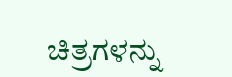ಚಿತ್ರಗಳನ್ನು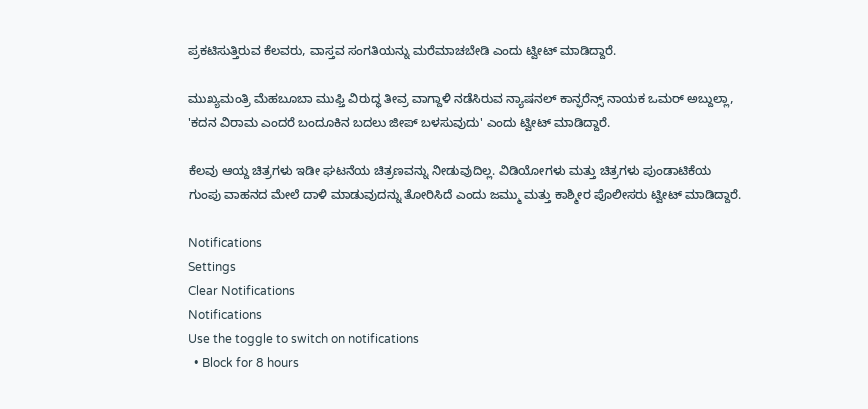ಪ್ರಕಟಿಸುತ್ತಿರುವ ಕೆಲವರು, ವಾಸ್ತವ ಸಂಗತಿಯನ್ನು ಮರೆಮಾಚಬೇಡಿ ಎಂದು ಟ್ವೀಟ್ ಮಾಡಿದ್ದಾರೆ.

ಮುಖ್ಯಮಂತ್ರಿ ಮೆಹಬೂಬಾ ಮುಫ್ತಿ ವಿರುದ್ಧ ತೀವ್ರ ವಾಗ್ದಾಳಿ ನಡೆಸಿರುವ ನ್ಯಾಷನಲ್ ಕಾನ್ಫರೆನ್ಸ್ ನಾಯಕ ಒಮರ್ ಅಬ್ದುಲ್ಲಾ, 'ಕದನ ವಿರಾಮ ಎಂದರೆ ಬಂದೂಕಿನ ಬದಲು ಜೀಪ್ ಬಳಸುವುದು' ಎಂದು ಟ್ವೀಟ್ ಮಾಡಿದ್ದಾರೆ.

ಕೆಲವು ಆಯ್ದ ಚಿತ್ರಗಳು ಇಡೀ ಘಟನೆಯ ಚಿತ್ರಣವನ್ನು ನೀಡುವುದಿಲ್ಲ. ವಿಡಿಯೋಗಳು ಮತ್ತು ಚಿತ್ರಗಳು ಪುಂಡಾಟಿಕೆಯ ಗುಂಪು ವಾಹನದ ಮೇಲೆ ದಾಳಿ ಮಾಡುವುದನ್ನು ತೋರಿಸಿದೆ ಎಂದು ಜಮ್ಮು ಮತ್ತು ಕಾಶ್ಮೀರ ಪೊಲೀಸರು ಟ್ವೀಟ್ ಮಾಡಿದ್ದಾರೆ.

Notifications
Settings
Clear Notifications
Notifications
Use the toggle to switch on notifications
  • Block for 8 hours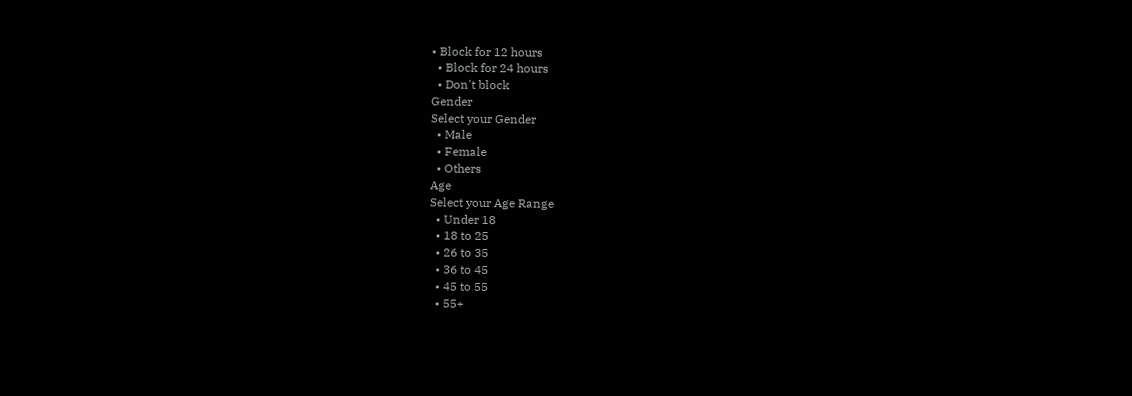• Block for 12 hours
  • Block for 24 hours
  • Don't block
Gender
Select your Gender
  • Male
  • Female
  • Others
Age
Select your Age Range
  • Under 18
  • 18 to 25
  • 26 to 35
  • 36 to 45
  • 45 to 55
  • 55+